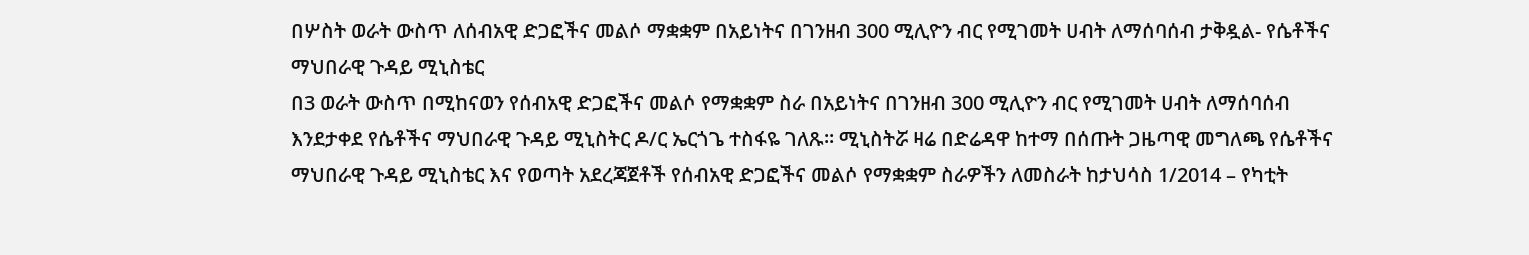በሦስት ወራት ውስጥ ለሰብአዊ ድጋፎችና መልሶ ማቋቋም በአይነትና በገንዘብ 300 ሚሊዮን ብር የሚገመት ሀብት ለማሰባሰብ ታቅዷል- የሴቶችና ማህበራዊ ጉዳይ ሚኒስቴር
በ3 ወራት ውስጥ በሚከናወን የሰብአዊ ድጋፎችና መልሶ የማቋቋም ስራ በአይነትና በገንዘብ 300 ሚሊዮን ብር የሚገመት ሀብት ለማሰባሰብ እንደታቀደ የሴቶችና ማህበራዊ ጉዳይ ሚኒስትር ዶ/ር ኤርጎጌ ተስፋዬ ገለጹ፡፡ ሚኒስትሯ ዛሬ በድሬዳዋ ከተማ በሰጡት ጋዜጣዊ መግለጫ የሴቶችና ማህበራዊ ጉዳይ ሚኒስቴር እና የወጣት አደረጃጀቶች የሰብአዊ ድጋፎችና መልሶ የማቋቋም ስራዎችን ለመስራት ከታህሳስ 1/2014 – የካቲት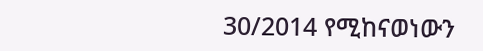30/2014 የሚከናወነውን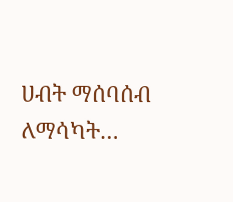ሀብት ማሰባሰብ ለማሳካት…